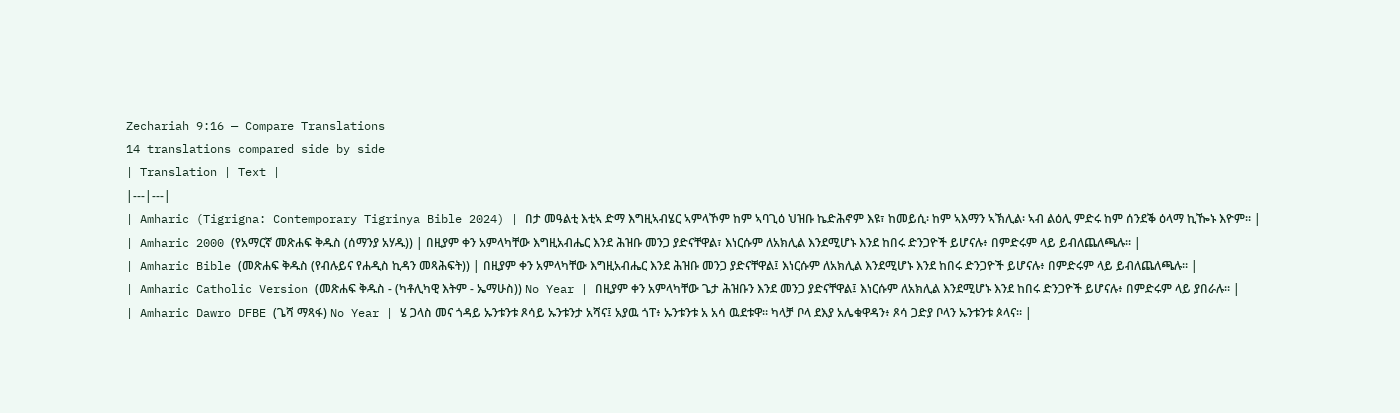Zechariah 9:16 — Compare Translations
14 translations compared side by side
| Translation | Text |
|---|---|
| Amharic (Tigrigna: Contemporary Tigrinya Bible 2024) | በታ መዓልቲ እቲኣ ድማ እግዚኣብሄር ኣምላኾም ከም ኣባጊዕ ህዝቡ ኬድሕኖም እዩ፣ ከመይሲ፡ ከም ኣእማን ኣኽሊል፡ ኣብ ልዕሊ ምድሩ ከም ሰንደቕ ዕላማ ኪዀኑ እዮም። |
| Amharic 2000 (የአማርኛ መጽሐፍ ቅዱስ (ሰማንያ አሃዱ)) | በዚያም ቀን አምላካቸው እግዚአብሔር እንደ ሕዝቡ መንጋ ያድናቸዋል፣ እነርሱም ለአክሊል እንደሚሆኑ እንደ ከበሩ ድንጋዮች ይሆናሉ፥ በምድሩም ላይ ይብለጨለጫሉ። |
| Amharic Bible (መጽሐፍ ቅዱስ (የብሉይና የሐዲስ ኪዳን መጻሕፍት)) | በዚያም ቀን አምላካቸው እግዚአብሔር እንደ ሕዝቡ መንጋ ያድናቸዋል፤ እነርሱም ለአክሊል እንደሚሆኑ እንደ ከበሩ ድንጋዮች ይሆናሉ፥ በምድሩም ላይ ይብለጨለጫሉ። |
| Amharic Catholic Version (መጽሐፍ ቅዱስ - (ካቶሊካዊ እትም - ኤማሁስ)) No Year | በዚያም ቀን አምላካቸው ጌታ ሕዝቡን እንደ መንጋ ያድናቸዋል፤ እነርሱም ለአክሊል እንደሚሆኑ እንደ ከበሩ ድንጋዮች ይሆናሉ፥ በምድሩም ላይ ያበራሉ። |
| Amharic Dawro DFBE (ጌሻ ማጻፋ) No Year | ሄ ጋላስ መና ጎዳይ ኡንቱንቱ ጾሳይ ኡንቱንታ አሻና፤ አያዉ ጎፐ፥ ኡንቱንቱ አ አሳ ዉደቱዋ። ካላቻ ቦላ ደእያ አሌቁዋዳን፥ ጾሳ ጋድያ ቦላን ኡንቱንቱ ጶላና። |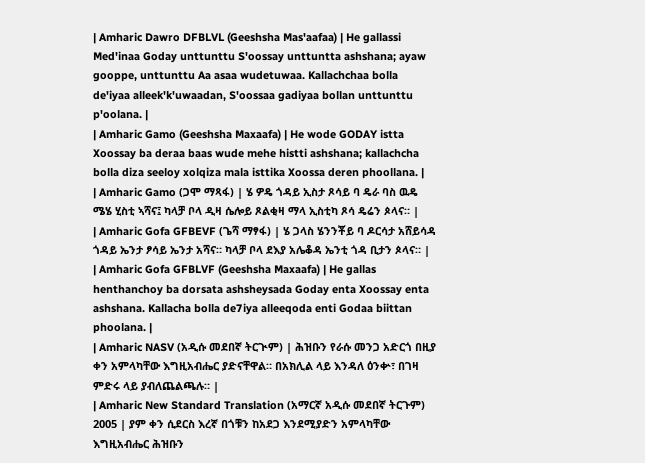| Amharic Dawro DFBLVL (Geeshsha Mas'aafaa) | He gallassi Med'inaa Goday unttunttu S'oossay unttuntta ashshana; ayaw gooppe, unttunttu Aa asaa wudetuwaa. Kallachchaa bolla de'iyaa alleek'k'uwaadan, S'oossaa gadiyaa bollan unttunttu p'oolana. |
| Amharic Gamo (Geeshsha Maxaafa) | He wode GODAY istta Xoossay ba deraa baas wude mehe histti ashshana; kallachcha bolla diza seeloy xolqiza mala isttika Xoossa deren phoollana. |
| Amharic Gamo (ጋሞ ማጻፋ) | ሄ ዎዴ ጎዳይ ኢስታ ጾሳይ ባ ዴራ ባስ ዉዴ ሜሄ ሂስቲ ኣሻና፤ ካላቻ ቦላ ዲዛ ሴሎይ ጾልቂዛ ማላ ኢስቲካ ጾሳ ዴሬን ጶላና። |
| Amharic Gofa GFBEVF (ጌሻ ማፃፋ) | ሄ ጋላስ ሄንንቾይ ባ ዶርሳታ አሸይሳዳ ጎዳይ ኤንታ ፆሳይ ኤንታ አሻና። ካላቻ ቦላ ደእያ አሌቆዳ ኤንቲ ጎዳ ቢታን ጶላና። |
| Amharic Gofa GFBLVF (Geeshsha Maxaafa) | He gallas henthanchoy ba dorsata ashsheysada Goday enta Xoossay enta ashshana. Kallacha bolla de7iya alleeqoda enti Godaa biittan phoolana. |
| Amharic NASV (አዲሱ መደበኛ ትርጒም) | ሕዝቡን የራሱ መንጋ አድርጎ በዚያ ቀን አምላካቸው እግዚአብሔር ያድናቸዋል። በአክሊል ላይ እንዳለ ዕንቍ፣ በገዛ ምድሩ ላይ ያብለጨልጫሉ። |
| Amharic New Standard Translation (አማርኛ አዲሱ መደበኛ ትርጉም) 2005 | ያም ቀን ሲደርስ እረኛ በጎቹን ከአደጋ እንደሚያድን አምላካቸው እግዚአብሔር ሕዝቡን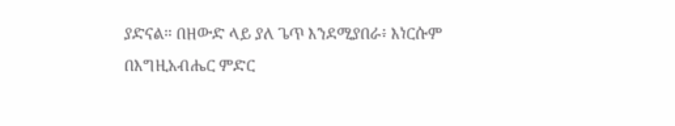ያድናል። በዘውድ ላይ ያለ ጌጥ እንደሚያበራ፥ እነርሱም በእግዚአብሔር ምድር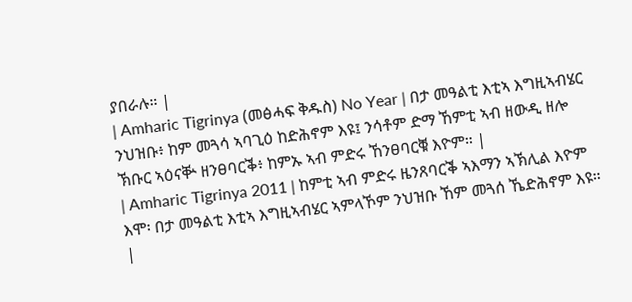ያበራሉ። |
| Amharic Tigrinya (መፅሓፍ ቅዱስ) No Year | በታ መዓልቲ እቲኣ እግዚኣብሄር ንህዝቡ፥ ከም መጓሳ ኣባጊዕ ከድሕኖም እዩ፤ ንሳቶም ድማ ኸምቲ ኣብ ዘውዲ ዘሎ ኽቡር ኣዕናቝ ዘንፀባርቕ፥ ከምኡ ኣብ ምድሩ ኸንፀባርቑ እዮም። |
| Amharic Tigrinya 2011 | ከምቲ ኣብ ምድሩ ዜንጸባርቕ ኣእማን ኣኽሊል እዮም እሞ፡ በታ መዓልቲ እቲኣ እግዚኣብሄር ኣምላኾም ንህዝቡ ኸም መጓሰ ኼድሕኖም እዩ። |